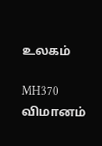உலகம்

MH370 விமானம்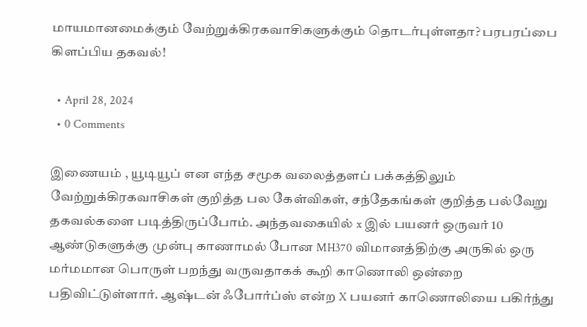மாயமானமைக்கும் வேற்றுக்கிரகவாசிகளுக்கும் தொடர்புள்ளதா? பரபரப்பை கிளப்பிய தகவல்!

  • April 28, 2024
  • 0 Comments

இணையம் , யூடியூப் என எந்த சமூக வலைத்தளப் பக்கத்திலும் வேற்றுக்கிரகவாசிகள் குறித்த பல கேள்விகள், சந்தேகங்கள் குறித்த பல்வேறு தகவல்களை படித்திருப்போம். அந்தவகையில் x இல் பயனர் ஒருவர் 10 ஆண்டுகளுக்கு முன்பு காணாமல் போன MH370 விமானத்திற்கு அருகில் ஒரு மர்மமான பொருள் பறந்து வருவதாகக் கூறி காணொலி ஒன்றை பதிவிட்டுள்ளார். ஆஷ்டன் ஃபோர்ப்ஸ் என்ற X பயனர் காணொலியை பகிர்ந்து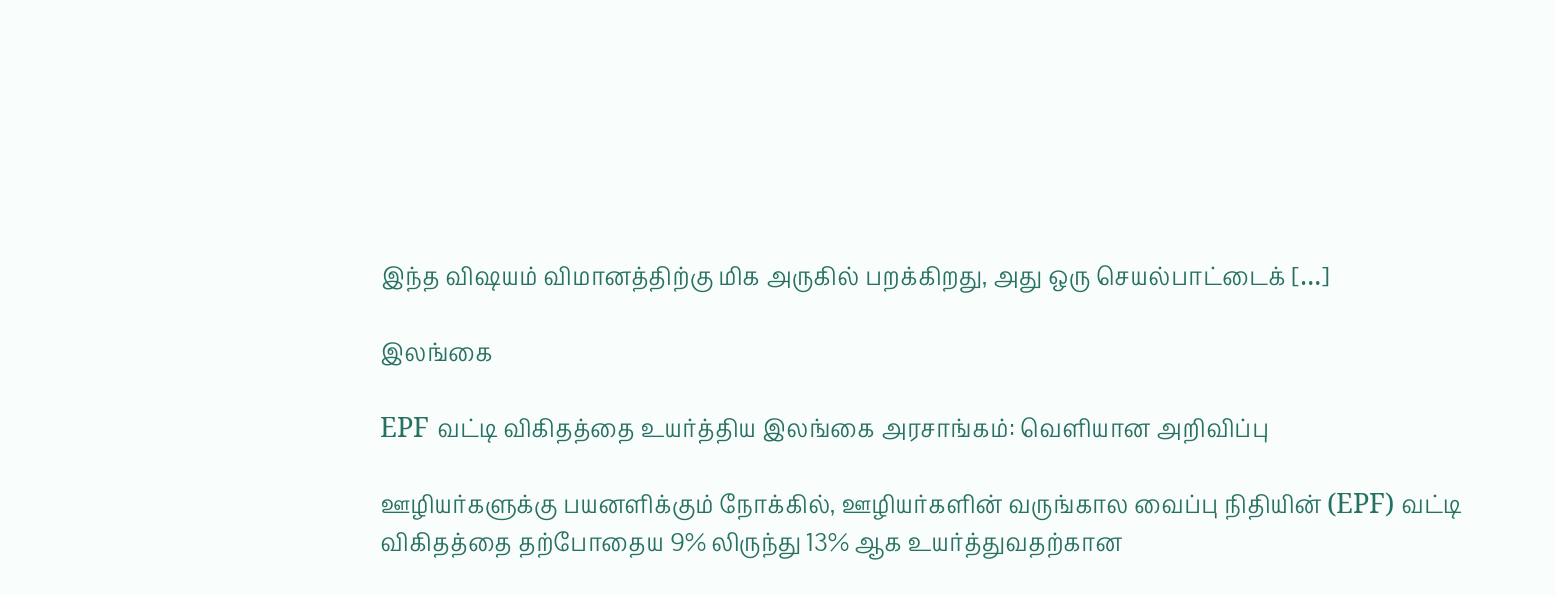இந்த விஷயம் விமானத்திற்கு மிக அருகில் பறக்கிறது, அது ஒரு செயல்பாட்டைக் […]

இலங்கை

EPF வட்டி விகிதத்தை உயர்த்திய இலங்கை அரசாங்கம்: வெளியான அறிவிப்பு

ஊழியர்களுக்கு பயனளிக்கும் நோக்கில், ஊழியர்களின் வருங்கால வைப்பு நிதியின் (EPF) வட்டி விகிதத்தை தற்போதைய 9% லிருந்து 13% ஆக உயர்த்துவதற்கான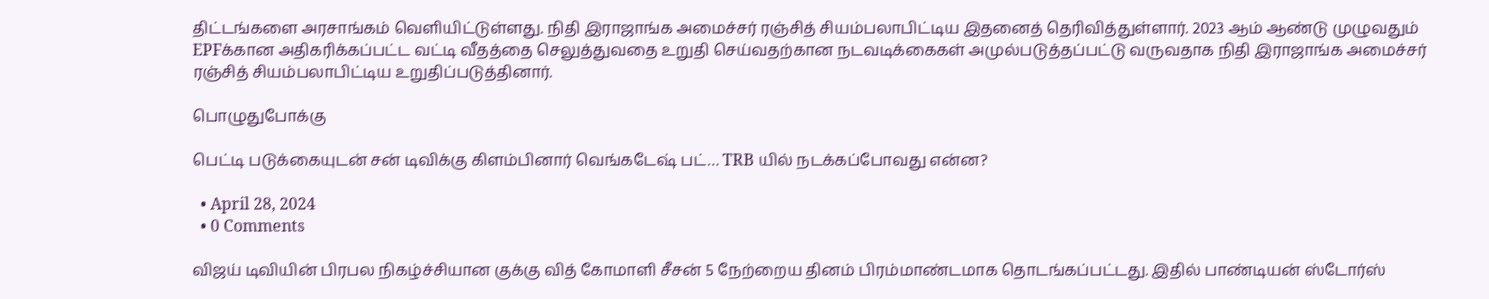திட்டங்களை அரசாங்கம் வெளியிட்டுள்ளது. நிதி இராஜாங்க அமைச்சர் ரஞ்சித் சியம்பலாபிட்டிய இதனைத் தெரிவித்துள்ளார். 2023 ஆம் ஆண்டு முழுவதும் EPFக்கான அதிகரிக்கப்பட்ட வட்டி வீதத்தை செலுத்துவதை உறுதி செய்வதற்கான நடவடிக்கைகள் அமுல்படுத்தப்பட்டு வருவதாக நிதி இராஜாங்க அமைச்சர் ரஞ்சித் சியம்பலாபிட்டிய உறுதிப்படுத்தினார்.

பொழுதுபோக்கு

பெட்டி படுக்கையுடன் சன் டிவிக்கு கிளம்பினார் வெங்கடேஷ் பட்… TRB யில் நடக்கப்போவது என்ன?

  • April 28, 2024
  • 0 Comments

விஜய் டிவியின் பிரபல நிகழ்ச்சியான குக்கு வித் கோமாளி சீசன் 5 நேற்றைய தினம் பிரம்மாண்டமாக தொடங்கப்பட்டது. இதில் பாண்டியன் ஸ்டோர்ஸ்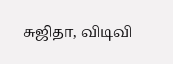சுஜிதா, விடிவி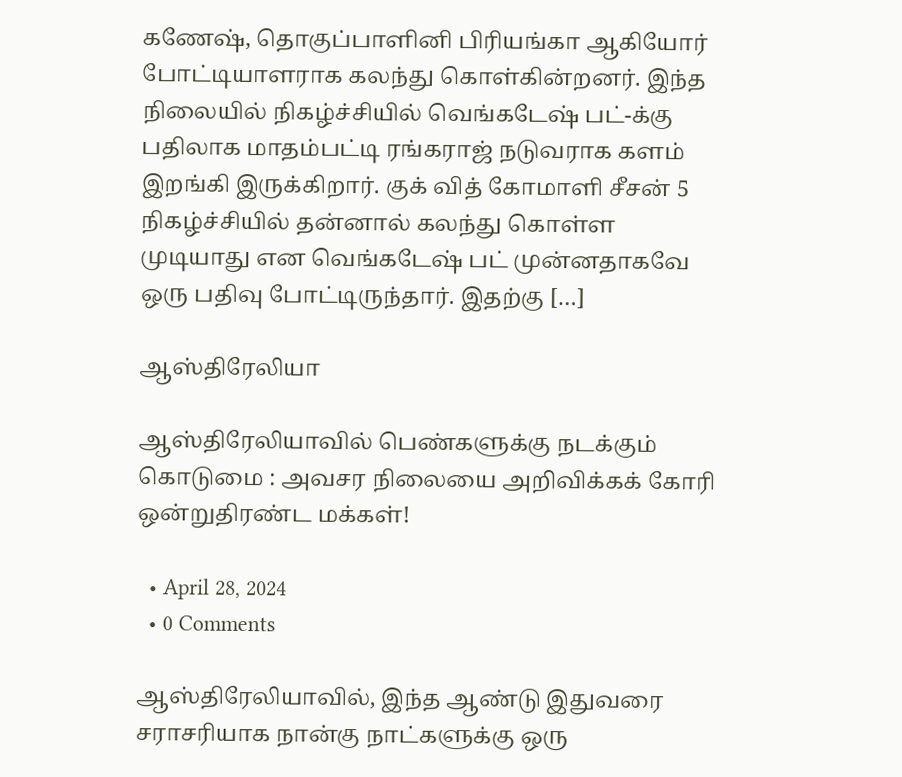கணேஷ், தொகுப்பாளினி பிரியங்கா ஆகியோர் போட்டியாளராக கலந்து கொள்கின்றனர். இந்த நிலையில் நிகழ்ச்சியில் வெங்கடேஷ் பட்-க்கு பதிலாக மாதம்பட்டி ரங்கராஜ் நடுவராக களம் இறங்கி இருக்கிறார். குக் வித் கோமாளி சீசன் 5 நிகழ்ச்சியில் தன்னால் கலந்து கொள்ள முடியாது என வெங்கடேஷ் பட் முன்னதாகவே ஒரு பதிவு போட்டிருந்தார். இதற்கு […]

ஆஸ்திரேலியா

ஆஸ்திரேலியாவில் பெண்களுக்கு நடக்கும் கொடுமை : அவசர நிலையை அறிவிக்கக் கோரி ஒன்றுதிரண்ட மக்கள்!

  • April 28, 2024
  • 0 Comments

ஆஸ்திரேலியாவில், இந்த ஆண்டு இதுவரை சராசரியாக நான்கு நாட்களுக்கு ஒரு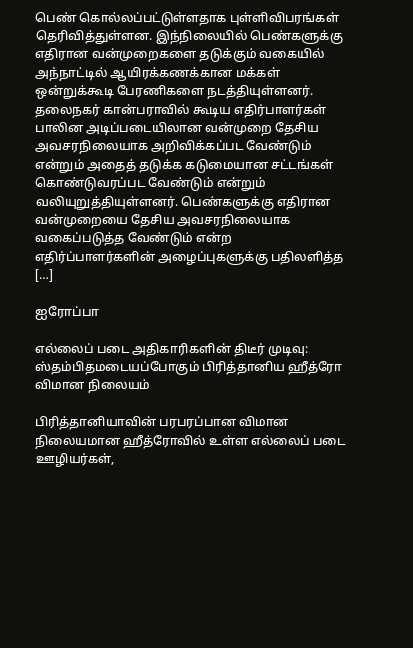பெண் கொல்லப்பட்டுள்ளதாக புள்ளிவிபரங்கள் தெரிவித்துள்ளன. இந்நிலையில் பெண்களுக்கு எதிரான வன்முறைகளை தடுக்கும் வகையில்  அந்நாட்டில் ஆயிரக்கணக்கான மக்கள் ஒன்றுக்கூடி பேரணிகளை நடத்தியுள்ளனர். தலைநகர் கான்பராவில் கூடிய எதிர்பாளர்கள் பாலின அடிப்படையிலான வன்முறை தேசிய அவசரநிலையாக அறிவிக்கப்பட வேண்டும் என்றும் அதைத் தடுக்க கடுமையான சட்டங்கள் கொண்டுவரப்பட வேண்டும் என்றும் வலியுறுத்தியுள்ளனர். பெண்களுக்கு எதிரான வன்முறையை தேசிய அவசரநிலையாக வகைப்படுத்த வேண்டும் என்ற எதிர்ப்பாளர்களின் அழைப்புகளுக்கு பதிலளித்த […]

ஐரோப்பா

எல்லைப் படை அதிகாரிகளின் திடீர் முடிவு: ஸ்தம்பிதமடையப்போகும் பிரித்தானிய ஹீத்ரோ விமான நிலையம்

பிரித்தானியாவின் பரபரப்பான விமான நிலையமான ஹீத்ரோவில் உள்ள எல்லைப் படை ஊழியர்கள்,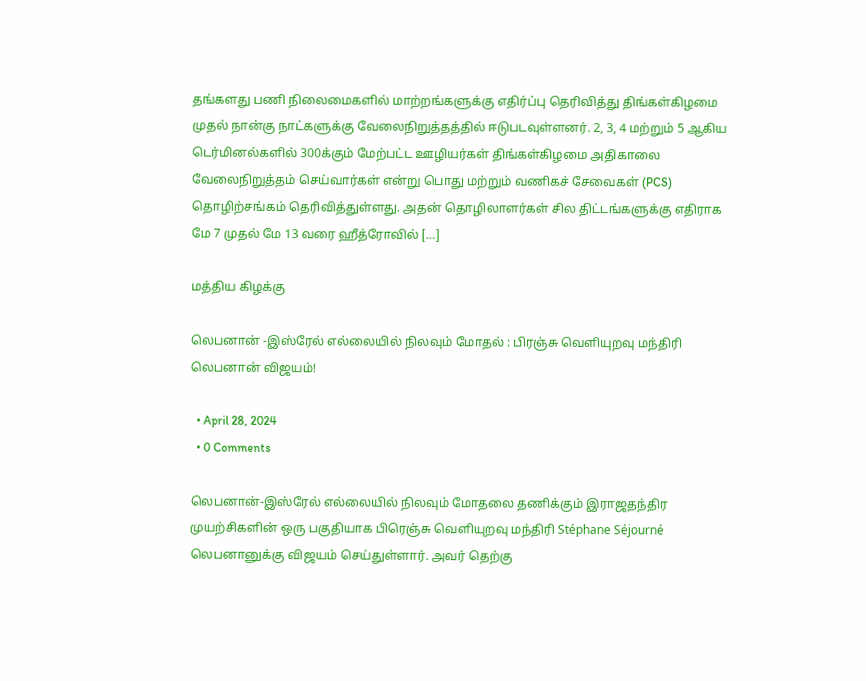தங்களது பணி நிலைமைகளில் மாற்றங்களுக்கு எதிர்ப்பு தெரிவித்து திங்கள்கிழமை முதல் நான்கு நாட்களுக்கு வேலைநிறுத்தத்தில் ஈடுபடவுள்ளனர். 2, 3, 4 மற்றும் 5 ஆகிய டெர்மினல்களில் 300க்கும் மேற்பட்ட ஊழியர்கள் திங்கள்கிழமை அதிகாலை வேலைநிறுத்தம் செய்வார்கள் என்று பொது மற்றும் வணிகச் சேவைகள் (PCS) தொழிற்சங்கம் தெரிவித்துள்ளது. அதன் தொழிலாளர்கள் சில திட்டங்களுக்கு எதிராக மே 7 முதல் மே 13 வரை ஹீத்ரோவில் […]

மத்திய கிழக்கு

லெபனான் -இஸ்ரேல் எல்லையில் நிலவும் மோதல் : பிரஞ்சு வெளியுறவு மந்திரி லெபனான் விஜயம்!

  • April 28, 2024
  • 0 Comments

லெபனான்-இஸ்ரேல் எல்லையில் நிலவும் மோதலை தணிக்கும் இராஜதந்திர முயற்சிகளின் ஒரு பகுதியாக பிரெஞ்சு வெளியுறவு மந்திரி Stéphane Séjourné  லெபனானுக்கு விஜயம் செய்துள்ளார். அவர் தெற்கு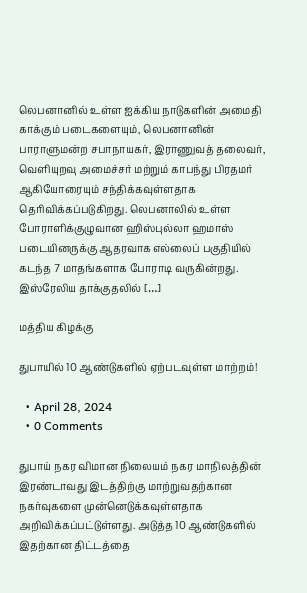லெபனானில் உள்ள ஐக்கிய நாடுகளின் அமைதி காக்கும் படைகளையும், லெபனானின் பாராளுமன்ற சபாநாயகர், இராணுவத் தலைவர், வெளியுறவு அமைச்சர் மற்றும் காபந்து பிரதமர் ஆகியோரையும் சந்திக்கவுள்ளதாக தெரிவிக்கப்படுகிறது. லெபனாலில் உள்ள போராளிக்குழுவான ஹிஸ்புல்லா ஹமாஸ் படையினருக்கு ஆதரவாக எல்லைப் பகுதியில் கடந்த 7 மாதங்களாக போராடி வருகின்றது.  இஸ்ரேலிய தாக்குதலில் […]

மத்திய கிழக்கு

துபாயில் 10 ஆண்டுகளில் ஏற்படவுள்ள மாற்றம்!

  • April 28, 2024
  • 0 Comments

துபாய் நகர விமான நிலையம் நகர மாநிலத்தின் இரண்டாவது இடத்திற்கு மாற்றுவதற்கான நகர்வுகளை முன்னெடுக்கவுள்ளதாக அறிவிக்கப்பட்டுள்ளது. அடுத்த 10 ஆண்டுகளில் இதற்கான திட்டத்தை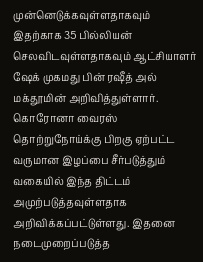முன்னெடுக்கவுள்ளதாகவும் இதற்காக 35 பில்லியன் செலவிடவுள்ளதாகவும் ஆட்சியாளர் ஷேக் முகமது பின் ரஷீத் அல் மக்தூமின் அறிவித்துள்ளார். கொரோனா வைரஸ் தொற்றுநோய்க்கு பிறகு ஏற்பட்ட வருமான இழப்பை சீர்படுத்தும் வகையில் இந்த திட்டம் அமுற்படுத்தவுள்ளதாக அறிவிக்கப்பட்டுள்ளது. இதனை நடைமுறைப்படுத்த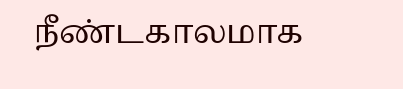நீண்டகாலமாக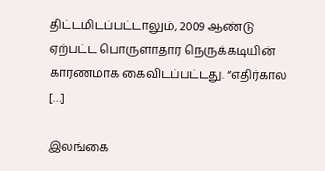திட்டமிடப்பட்டாலும், 2009 ஆண்டு ஏற்பட்ட பொருளாதார நெருக்கடியின் காரணமாக கைவிடப்பட்டது. “எதிர்கால […]

இலங்கை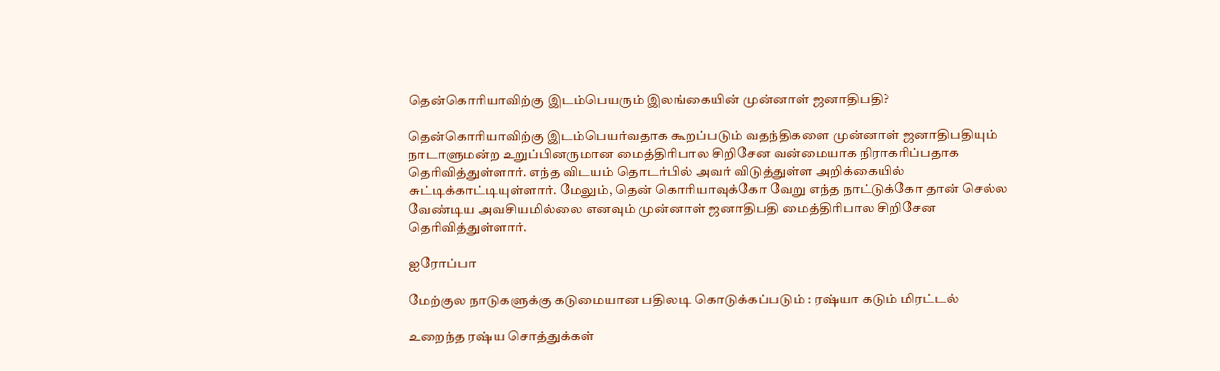தென்கொரியாவிற்கு இடம்பெயரும் இலங்கையின் முன்னாள் ஜனாதிபதி?

தென்கொரியாவிற்கு இடம்பெயர்வதாக கூறப்படும் வதந்திகளை முன்னாள் ஜனாதிபதியும் நாடாளுமன்ற உறுப்பினருமான மைத்திரிபால சிறிசேன வன்மையாக நிராகரிப்பதாக தெரிவித்துள்ளார். எந்த விடயம் தொடர்பில் அவர் விடுத்துள்ள அறிக்கையில் சுட்டிக்காட்டியுள்ளார். மேலும், தென் கொரியாவுக்கோ வேறு எந்த நாட்டுக்கோ தான் செல்ல வேண்டிய அவசியமில்லை எனவும் முன்னாள் ஜனாதிபதி மைத்திரிபால சிறிசேன தெரிவித்துள்ளார்.

ஐரோப்பா

மேற்குல நாடுகளுக்கு கடுமையான பதிலடி கொடுக்கப்படும் : ரஷ்யா கடும் மிரட்டல்

உறைந்த ரஷ்ய சொத்துக்கள்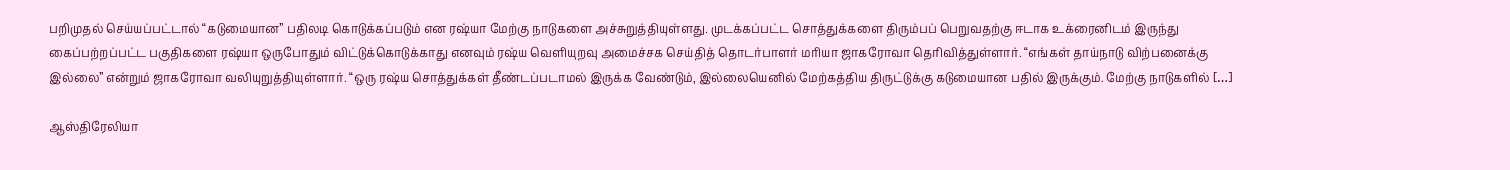பறிமுதல் செய்யப்பட்டால் “கடுமையான” பதிலடி கொடுக்கப்படும் என ரஷ்யா மேற்கு நாடுகளை அச்சுறுத்தியுள்ளது. முடக்கப்பட்ட சொத்துக்களை திரும்பப் பெறுவதற்கு ஈடாக உக்ரைனிடம் இருந்து கைப்பற்றப்பட்ட பகுதிகளை ரஷ்யா ஒருபோதும் விட்டுக்கொடுக்காது எனவும் ரஷ்ய வெளியுறவு அமைச்சக செய்தித் தொடர்பாளர் மரியா ஜாகரோவா தெரிவித்துள்ளார். “எங்கள் தாய்நாடு விற்பனைக்கு இல்லை” என்றும் ஜாகரோவா வலியுறுத்தியுள்ளார். “ஒரு ரஷ்ய சொத்துக்கள் தீண்டப்படாமல் இருக்க வேண்டும், இல்லையெனில் மேற்கத்திய திருட்டுக்கு கடுமையான பதில் இருக்கும். மேற்கு நாடுகளில் […]

ஆஸ்திரேலியா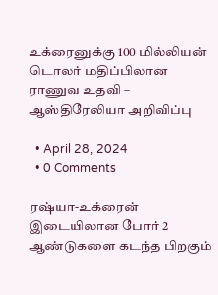உக்ரைனுக்கு 100 மில்லியன் டொலர் மதிப்பிலான ராணுவ உதவி – ஆஸ்திரேலியா அறிவிப்பு

  • April 28, 2024
  • 0 Comments

ரஷ்யா-உக்ரைன் இடையிலான போர் 2 ஆண்டுகளை கடந்த பிறகும்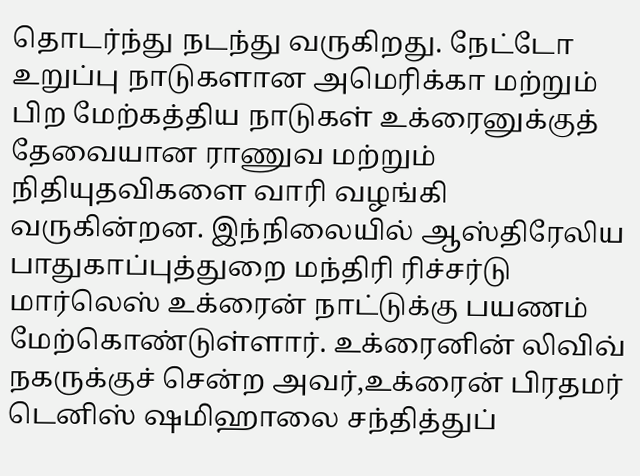தொடர்ந்து நடந்து வருகிறது. நேட்டோ உறுப்பு நாடுகளான அமெரிக்கா மற்றும் பிற மேற்கத்திய நாடுகள் உக்ரைனுக்குத் தேவையான ராணுவ மற்றும் நிதியுதவிகளை வாரி வழங்கி வருகின்றன. இந்நிலையில் ஆஸ்திரேலிய பாதுகாப்புத்துறை மந்திரி ரிச்சர்டு மார்லெஸ் உக்ரைன் நாட்டுக்கு பயணம் மேற்கொண்டுள்ளார். உக்ரைனின் லிவிவ் நகருக்குச் சென்ற அவர்,உக்ரைன் பிரதமர் டெனிஸ் ஷமிஹாலை சந்தித்துப்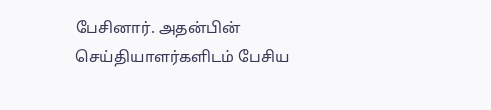பேசினார். அதன்பின் செய்தியாளர்களிடம் பேசிய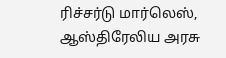ரிச்சர்டு மார்லெஸ், ஆஸ்திரேலிய அரசு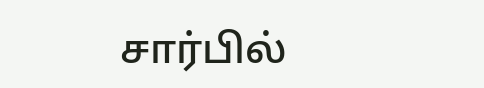சார்பில்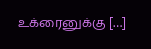உக்ரைனுக்கு […]